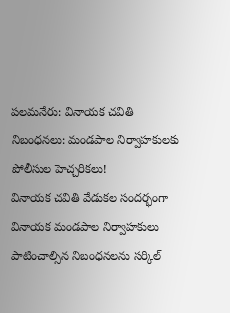పలమనేరు: వినాయక చవితి నిబంధనలు: మండపాల నిర్వాహకులకు పోలీసుల హెచ్చరికలు!
వినాయక చవితి వేడుకల సందర్భంగా వినాయక మండపాల నిర్వాహకులు పాటించాల్సిన నిబంధనలను సర్కిల్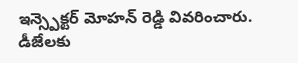ఇన్స్పెక్టర్ మోహన్ రెడ్డి వివరించారు. డీజేలకు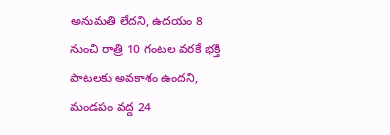అనుమతి లేదని, ఉదయం 8 నుంచి రాత్రి 10 గంటల వరకే భక్తి పాటలకు అవకాశం ఉందని, మండపం వద్ద 24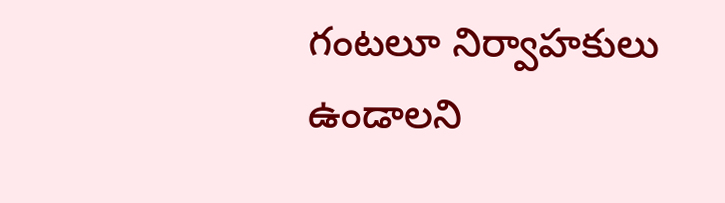గంటలూ నిర్వాహకులు ఉండాలని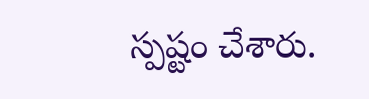స్పష్టం చేశారు.